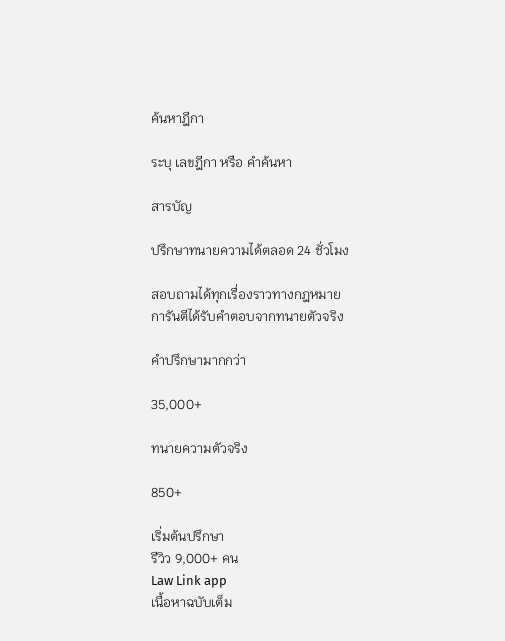ค้นหาฎีกา

ระบุ เลขฎีกา หรือ คำค้นหา

สารบัญ

ปรึกษาทนายความได้ตลอด 24 ชั่วโมง

สอบถามได้ทุกเรื่องราวทางกฎหมาย
การันตีได้รับคำตอบจากทนายตัวจริง

คำปรึกษามากกว่า

35,000+

ทนายความตัวจริง

850+

เริ่มต้นปรึกษา
รีวิว 9,000+ คน
Law Link app
เนื้อหาฉบับเต็ม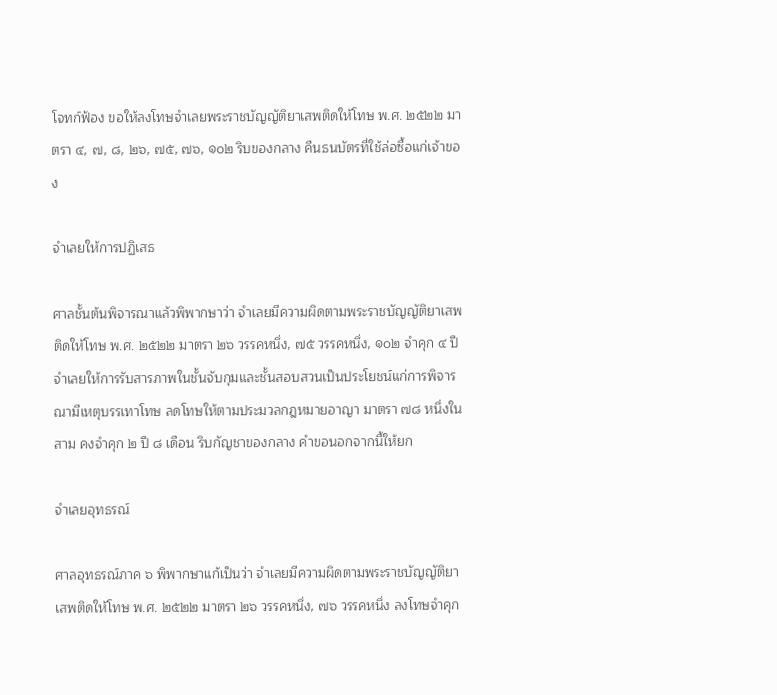โจทก์ฟ้อง ขอให้ลงโทษจำเลยพระราชบัญญัติยาเสพติดให้โทษ พ.ศ. ๒๕๒๒ มาตรา ๔, ๗, ๘, ๒๖, ๗๕, ๗๖, ๑๐๒ ริบของกลาง คืนธนบัตรที่ใช้ล่อซื้อแก่เจ้าของ

จำเลยให้การปฏิเสธ

ศาลชั้นต้นพิจารณาแล้วพิพากษาว่า จำเลยมีความผิดตามพระราชบัญญัติยาเสพติดให้โทษ พ.ศ. ๒๕๒๒ มาตรา ๒๖ วรรคหนึ่ง, ๗๕ วรรคหนึ่ง, ๑๐๒ จำคุก ๔ ปี จำเลยให้การรับสารภาพในชั้นจับกุมและชั้นสอบสวนเป็นประโยชน์แก่การพิจารณามีเหตุบรรเทาโทษ ลดโทษให้ตามประมวลกฎหมายอาญา มาตรา ๗๘ หนึ่งในสาม คงจำคุก ๒ ปี ๘ เดือน ริบกัญชาของกลาง คำขอนอกจากนี้ให้ยก

จำเลยอุทธรณ์

ศาลอุทธรณ์ภาค ๖ พิพากษาแก้เป็นว่า จำเลยมีความผิดตามพระราชบัญญัติยาเสพติดให้โทษ พ.ศ. ๒๕๒๒ มาตรา ๒๖ วรรคหนึ่ง, ๗๖ วรรคหนึ่ง ลงโทษจำคุก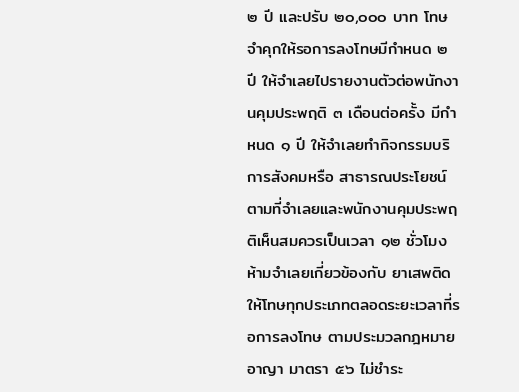๒ ปี และปรับ ๒๐,๐๐๐ บาท โทษจำคุกให้รอการลงโทษมีกำหนด ๒ ปี ให้จำเลยไปรายงานตัวต่อพนักงานคุมประพฤติ ๓ เดือนต่อครั้ง มีกำหนด ๑ ปี ให้จำเลยทำกิจกรรมบริการสังคมหรือ สาธารณประโยชน์ตามที่จำเลยและพนักงานคุมประพฤติเห็นสมควรเป็นเวลา ๑๒ ชั่วโมง ห้ามจำเลยเกี่ยวข้องกับ ยาเสพติดให้โทษทุกประเภทตลอดระยะเวลาที่รอการลงโทษ ตามประมวลกฎหมายอาญา มาตรา ๕๖ ไม่ชำระ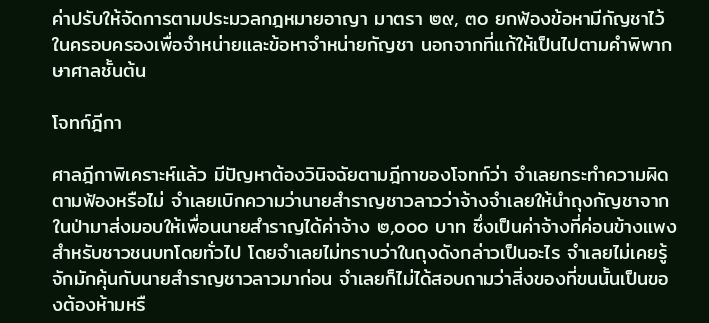ค่าปรับให้จัดการตามประมวลกฎหมายอาญา มาตรา ๒๙, ๓๐ ยกฟ้องข้อหามีกัญชาไว้ในครอบครองเพื่อจำหน่ายและข้อหาจำหน่ายกัญชา นอกจากที่แก้ให้เป็นไปตามคำพิพากษาศาลชั้นต้น

โจทก์ฎีกา

ศาลฎีกาพิเคราะห์แล้ว มีปัญหาต้องวินิจฉัยตามฎีกาของโจทก์ว่า จำเลยกระทำความผิดตามฟ้องหรือไม่ จำเลยเบิกความว่านายสำราญชาวลาวว่าจ้างจำเลยให้นำถุงกัญชาจากในป่ามาส่งมอบให้เพื่อนนายสำราญได้ค่าจ้าง ๒,๐๐๐ บาท ซึ่งเป็นค่าจ้างที่ค่อนข้างแพงสำหรับชาวชนบทโดยทั่วไป โดยจำเลยไม่ทราบว่าในถุงดังกล่าวเป็นอะไร จำเลยไม่เคยรู้จักมักคุ้นกับนายสำราญชาวลาวมาก่อน จำเลยก็ไม่ได้สอบถามว่าสิ่งของที่ขนนั้นเป็นของต้องห้ามหรื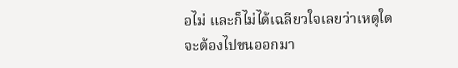อไม่ และก็ไม่ได้เฉลียวใจเลยว่าเหตุใดจะต้องไปขนออกมา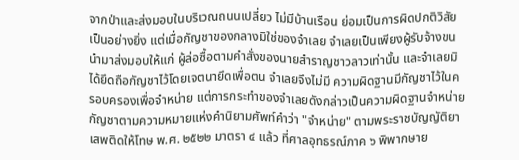จากป่าและส่งมอบในบริเวณถนนเปลี่ยว ไม่มีบ้านเรือน ย่อมเป็นการผิดปกติวิสัยเป็นอย่างยิ่ง แต่เมื่อกัญชาของกลางมิใช่ของจำเลย จำเลยเป็นเพียงผู้รับจ้างขนนำมาส่งมอบให้แก่ ผู้ล่อซื้อตามคำสั่งของนายสำราญชาวลาวเท่านั้น และจำเลยมิได้ยึดถือกัญชาไว้โดยเจตนายึดเพื่อตน จำเลยจึงไม่มี ความผิดฐานมีกัญชาไว้ในครอบครองเพื่อจำหน่าย แต่การกระทำของจำเลยดังกล่าวเป็นความผิดฐานจำหน่ายกัญชาตามความหมายแห่งคำนิยามศัพท์คำว่า "จำหน่าย" ตามพระราชบัญญัติยาเสพติดให้โทษ พ.ศ. ๒๕๒๒ มาตรา ๔ แล้ว ที่ศาลอุทธรณ์ภาค ๖ พิพากษาย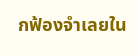กฟ้องจำเลยใน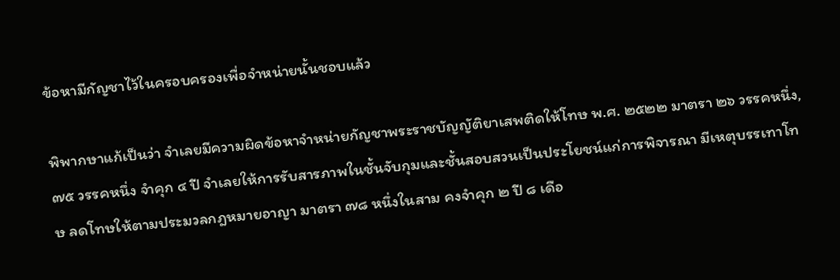ข้อหามีกัญชาไว้ในครอบครองเพื่อจำหน่ายนั้นชอบแล้ว

พิพากษาแก้เป็นว่า จำเลยมีความผิดข้อหาจำหน่ายกัญชาพระราชบัญญัติยาเสพติดให้โทษ พ.ศ. ๒๕๒๒ มาตรา ๒๖ วรรคหนึ่ง, ๗๕ วรรคหนึ่ง จำคุก ๔ ปี จำเลยให้การรับสารภาพในชั้นจับกุมและชั้นสอบสวนเป็นประโยชน์แก่การพิจารณา มีเหตุบรรเทาโทษ ลดโทษให้ตามประมวลกฎหมายอาญา มาตรา ๗๘ หนึ่งในสาม คงจำคุก ๒ ปี ๘ เดือ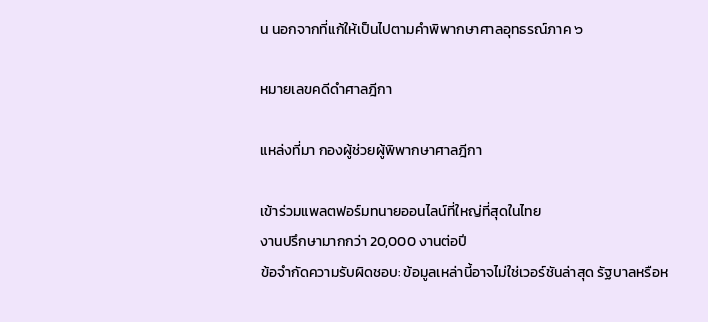น นอกจากที่แก้ให้เป็นไปตามคำพิพากษาศาลอุทธรณ์ภาค ๖

หมายเลขคดีดำศาลฎีกา

แหล่งที่มา กองผู้ช่วยผู้พิพากษาศาลฎีกา

เข้าร่วมแพลตฟอร์มทนายออนไลน์ที่ใหญ่ที่สุดในไทย
งานปรึกษามากกว่า 20,000 งานต่อปี
ข้อจำกัดความรับผิดชอบ: ข้อมูลเหล่านี้อาจไม่ใช่เวอร์ชันล่าสุด รัฐบาลหรือห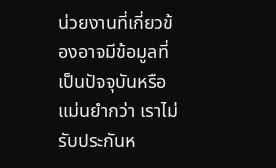น่วยงานที่เกี่ยวข้องอาจมีข้อมูลที่เป็นปัจจุบันหรือแม่นยำกว่า เราไม่รับประกันห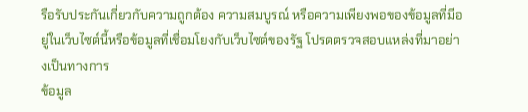รือรับประกันเกี่ยวกับความถูกต้อง ความสมบูรณ์ หรือความเพียงพอของข้อมูลที่มีอยู่ในเว็บไซต์นี้หรือข้อมูลที่เชื่อมโยงกับเว็บไซต์ของรัฐ โปรดตรวจสอบแหล่งที่มาอย่างเป็นทางการ
ข้อมูล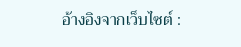อ้างอิงจากเว็บไซต์ :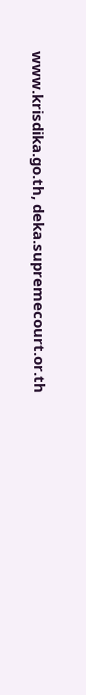www.krisdika.go.th, deka.supremecourt.or.th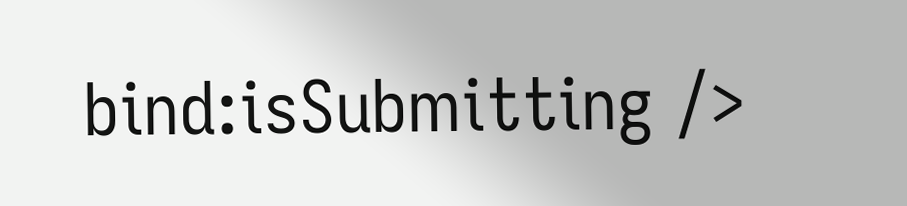bind:isSubmitting />